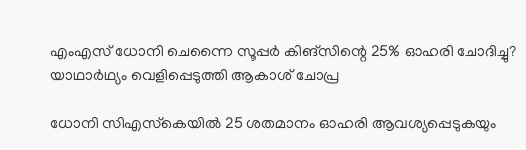എംഎസ് ധോനി ചെന്നൈ സൂപ്പര്‍ കിങ്‌സിന്റെ 25% ഓഹരി ചോദിച്ചു? യാഥാര്‍ഥ്യം വെളിപ്പെടുത്തി ആകാശ് ചോപ്ര

ധോനി സിഎസ്‌കെയില്‍ 25 ശതമാനം ഓഹരി ആവശ്യപ്പെടുകയും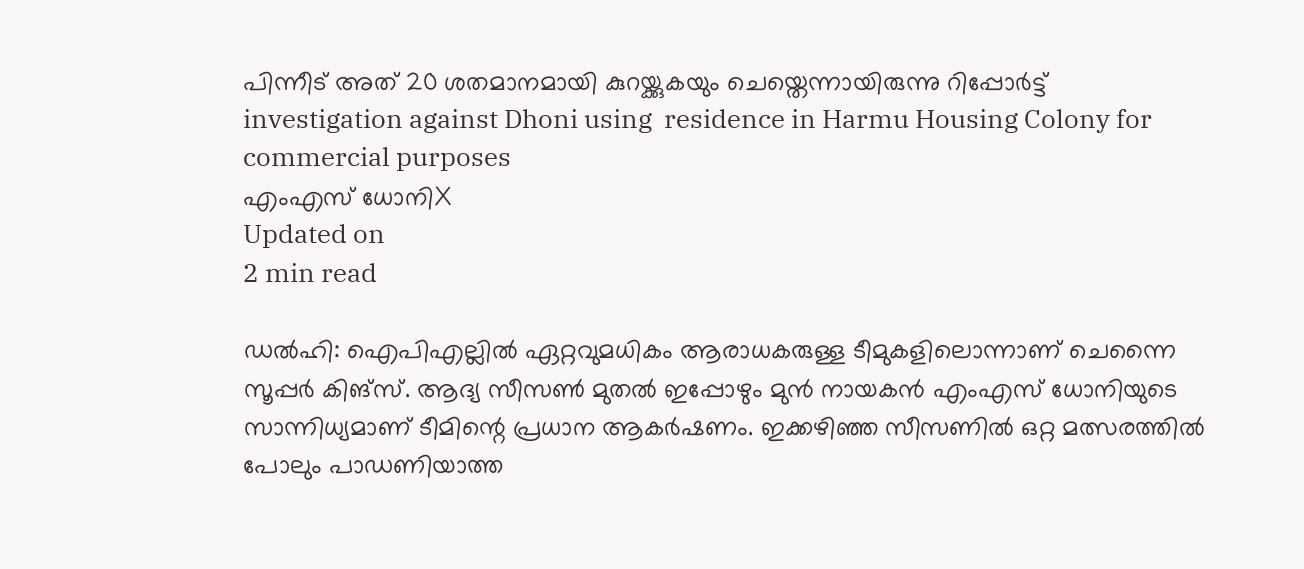പിന്നീട് അത് 20 ശതമാനമായി കുറയ്ക്കുകയും ചെയ്തെന്നായിരുന്നു റിപ്പോര്‍ട്ട്
investigation against Dhoni using  residence in Harmu Housing Colony for commercial purposes
എംഎസ് ധോനിX
Updated on
2 min read

ഡല്‍ഹി: ഐപിഎല്ലില്‍ ഏറ്റവുമധികം ആരാധകരുള്ള ടീമുകളിലൊന്നാണ് ചെന്നൈ സൂപ്പര്‍ കിങ്‌സ്. ആദ്യ സീസണ്‍ മുതല്‍ ഇപ്പോഴും മുന്‍ നായകന്‍ എംഎസ് ധോനിയുടെ സാന്നിധ്യമാണ് ടീമിന്റെ പ്രധാന ആകര്‍ഷണം. ഇക്കഴിഞ്ഞ സീസണില്‍ ഒറ്റ മത്സരത്തില്‍ പോലും പാഡണിയാത്ത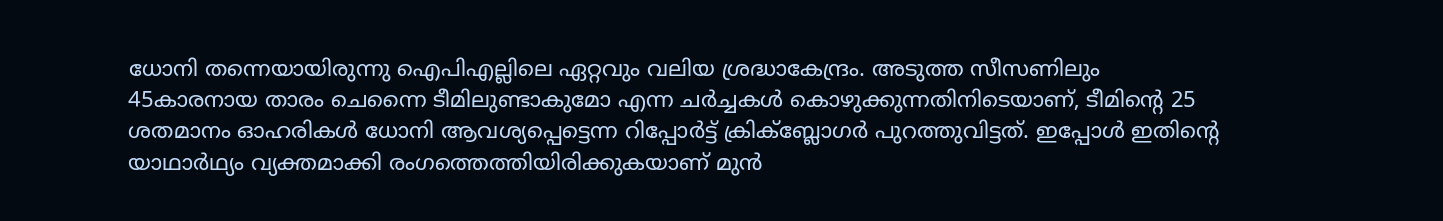ധോനി തന്നെയായിരുന്നു ഐപിഎല്ലിലെ ഏറ്റവും വലിയ ശ്രദ്ധാകേന്ദ്രം. അടുത്ത സീസണിലും 45കാരനായ താരം ചെന്നൈ ടീമിലുണ്ടാകുമോ എന്ന ചര്‍ച്ചകള്‍ കൊഴുക്കുന്നതിനിടെയാണ്, ടീമിന്റെ 25 ശതമാനം ഓഹരികള്‍ ധോനി ആവശ്യപ്പെട്ടെന്ന റിപ്പോര്‍ട്ട് ക്രിക്‌ബ്ലോഗര്‍ പുറത്തുവിട്ടത്. ഇപ്പോള്‍ ഇതിന്റെ യാഥാര്‍ഥ്യം വ്യക്തമാക്കി രംഗത്തെത്തിയിരിക്കുകയാണ് മുന്‍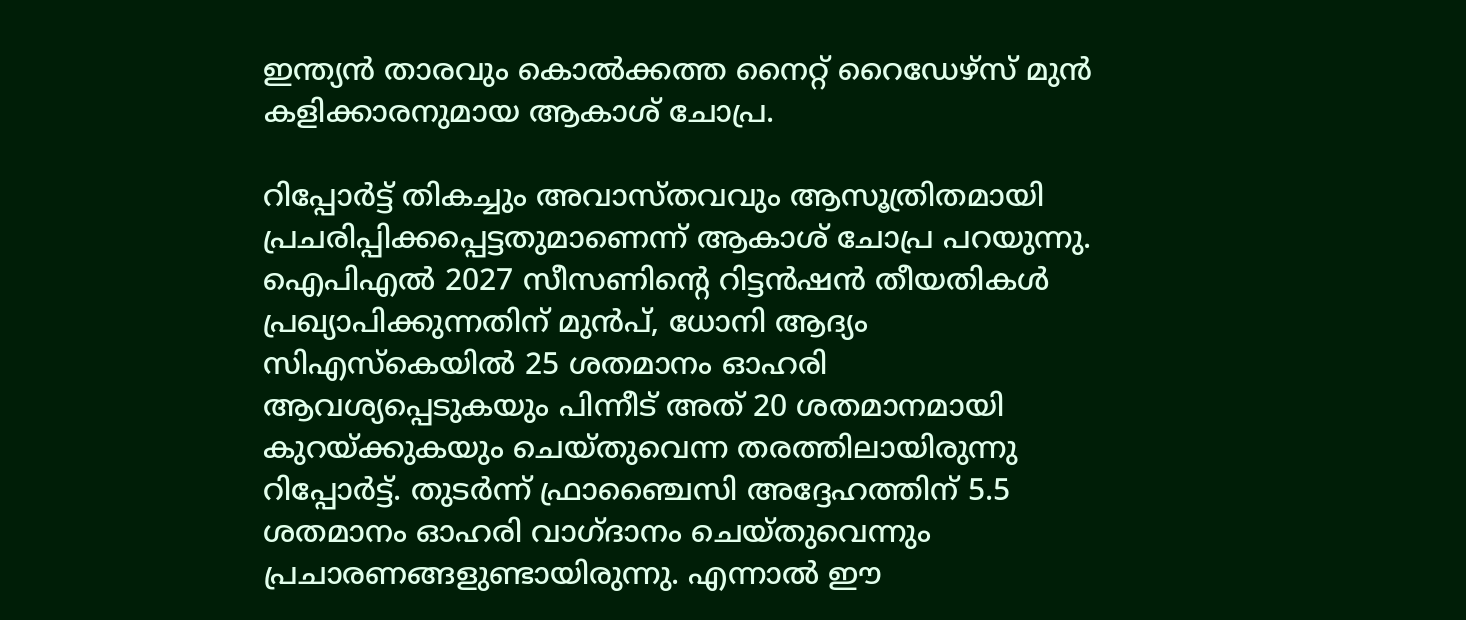ഇന്ത്യന്‍ താരവും കൊല്‍ക്കത്ത നൈറ്റ് റൈഡേഴ്‌സ് മുന്‍ കളിക്കാരനുമായ ആകാശ് ചോപ്ര.

റിപ്പോര്‍ട്ട് തികച്ചും അവാസ്തവവും ആസൂത്രിതമായി പ്രചരിപ്പിക്കപ്പെട്ടതുമാണെന്ന് ആകാശ് ചോപ്ര പറയുന്നു. ഐപിഎല്‍ 2027 സീസണിന്റെ റിട്ടന്‍ഷന്‍ തീയതികള്‍ പ്രഖ്യാപിക്കുന്നതിന് മുന്‍പ്, ധോനി ആദ്യം സിഎസ്‌കെയില്‍ 25 ശതമാനം ഓഹരി ആവശ്യപ്പെടുകയും പിന്നീട് അത് 20 ശതമാനമായി കുറയ്ക്കുകയും ചെയ്തുവെന്ന തരത്തിലായിരുന്നു റിപ്പോര്‍ട്ട്. തുടര്‍ന്ന് ഫ്രാഞ്ചൈസി അദ്ദേഹത്തിന് 5.5 ശതമാനം ഓഹരി വാഗ്ദാനം ചെയ്തുവെന്നും പ്രചാരണങ്ങളുണ്ടായിരുന്നു. എന്നാല്‍ ഈ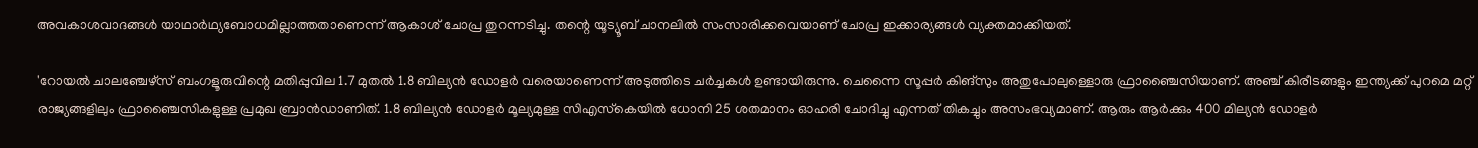അവകാശവാദങ്ങള്‍ യാഥാര്‍ഥ്യബോധമില്ലാത്തതാണെന്ന് ആകാശ് ചോപ്ര തുറന്നടിച്ചു. തന്റെ യൂട്യൂബ് ചാനലില്‍ സംസാരിക്കവെയാണ് ചോപ്ര ഇക്കാര്യങ്ങള്‍ വ്യക്തമാക്കിയത്.

'റോയല്‍ ചാലഞ്ചേഴ്‌സ് ബംഗളൂരുവിന്റെ മതിപ്പുവില 1.7 മുതല്‍ 1.8 ബില്യന്‍ ഡോളര്‍ വരെയാണെന്ന് അടുത്തിടെ ചര്‍ച്ചകള്‍ ഉണ്ടായിരുന്നു. ചെന്നൈ സൂപ്പര്‍ കിങ്‌സും അതുപോലുള്ളൊരു ഫ്രാഞ്ചൈസിയാണ്. അഞ്ച് കിരീടങ്ങളും ഇന്ത്യക്ക് പുറമെ മറ്റ് രാജ്യങ്ങളിലും ഫ്രാഞ്ചൈസികളുള്ള പ്രമുഖ ബ്രാന്‍ഡാണിത്. 1.8 ബില്യന്‍ ഡോളര്‍ മൂല്യമുള്ള സിഎസ്‌കെയില്‍ ധോനി 25 ശതമാനം ഓഹരി ചോദിച്ചു എന്നത് തികച്ചും അസംഭവ്യമാണ്. ആരും ആര്‍ക്കും 400 മില്യന്‍ ഡോളര്‍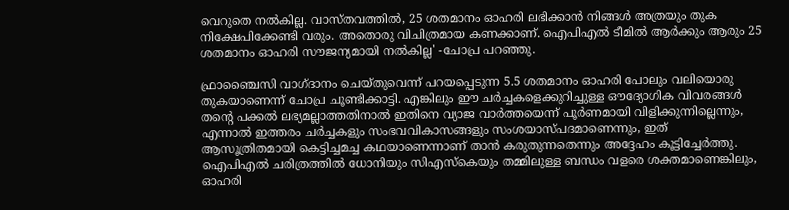വെറുതെ നല്‍കില്ല. വാസ്തവത്തില്‍, 25 ശതമാനം ഓഹരി ലഭിക്കാന്‍ നിങ്ങള്‍ അത്രയും തുക നിക്ഷേപിക്കേണ്ടി വരും. അതൊരു വിചിത്രമായ കണക്കാണ്. ഐപിഎല്‍ ടീമില്‍ ആര്‍ക്കും ആരും 25 ശതമാനം ഓഹരി സൗജന്യമായി നല്‍കില്ല' -ചോപ്ര പറഞ്ഞു.

ഫ്രാഞ്ചൈസി വാഗ്ദാനം ചെയ്തുവെന്ന് പറയപ്പെടുന്ന 5.5 ശതമാനം ഓഹരി പോലും വലിയൊരു തുകയാണെന്ന് ചോപ്ര ചൂണ്ടിക്കാട്ടി. എങ്കിലും ഈ ചര്‍ച്ചകളെക്കുറിച്ചുള്ള ഔദ്യോഗിക വിവരങ്ങള്‍ തന്റെ പക്കല്‍ ലഭ്യമല്ലാത്തതിനാല്‍ ഇതിനെ വ്യാജ വാര്‍ത്തയെന്ന് പൂര്‍ണമായി വിളിക്കുന്നില്ലെന്നും, എന്നാല്‍ ഇത്തരം ചര്‍ച്ചകളും സംഭവവികാസങ്ങളും സംശയാസ്പദമാണെന്നും, ഇത് ആസൂത്രിതമായി കെട്ടിച്ചമച്ച കഥയാണെന്നാണ് താന്‍ കരുതുന്നതെന്നും അദ്ദേഹം കൂട്ടിച്ചേര്‍ത്തു. ഐപിഎല്‍ ചരിത്രത്തില്‍ ധോനിയും സിഎസ്‌കെയും തമ്മിലുള്ള ബന്ധം വളരെ ശക്തമാണെങ്കിലും, ഓഹരി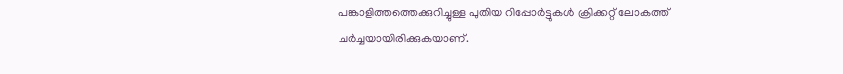പങ്കാളിത്തത്തെക്കുറിച്ചുള്ള പുതിയ റിപ്പോര്‍ട്ടുകള്‍ ക്രിക്കറ്റ് ലോകത്ത് ചര്‍ച്ചയായിരിക്കുകയാണ്.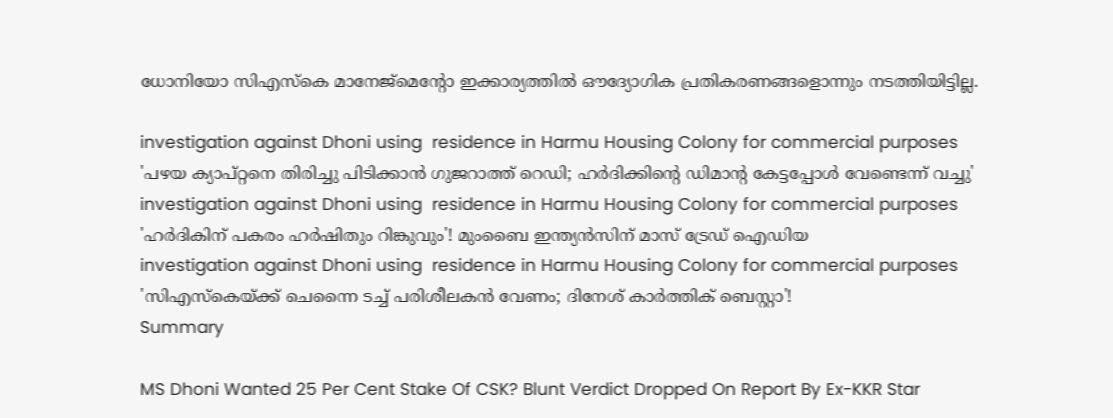ധോനിയോ സിഎസ്‌കെ മാനേജ്മെന്റോ ഇക്കാര്യത്തില്‍ ഔദ്യോഗിക പ്രതികരണങ്ങളൊന്നും നടത്തിയിട്ടില്ല.

investigation against Dhoni using  residence in Harmu Housing Colony for commercial purposes
'പഴയ ക്യാപ്റ്റനെ തിരിച്ചു പിടിക്കാന്‍ ഗുജറാത്ത് റെഡി; ഹര്‍ദിക്കിന്റെ ഡിമാന്റ കേട്ടപ്പോള്‍ വേണ്ടെന്ന് വച്ചു'
investigation against Dhoni using  residence in Harmu Housing Colony for commercial purposes
'ഹർദികിന് പകരം ഹർഷിതും റിങ്കുവും'! മുംബൈ ഇന്ത്യൻസിന് മാസ് ട്രേഡ് ഐഡിയ
investigation against Dhoni using  residence in Harmu Housing Colony for commercial purposes
'സിഎസ്കെയ്ക്ക് ചെന്നൈ ടച്ച് പരിശീലകൻ വേണം; ദിനേശ് കാർത്തിക് ബെസ്റ്റാ'!
Summary

MS Dhoni Wanted 25 Per Cent Stake Of CSK? Blunt Verdict Dropped On Report By Ex-KKR Star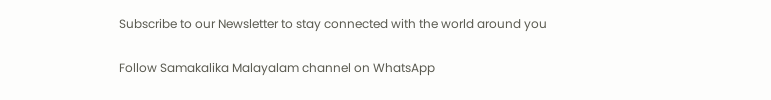Subscribe to our Newsletter to stay connected with the world around you

Follow Samakalika Malayalam channel on WhatsApp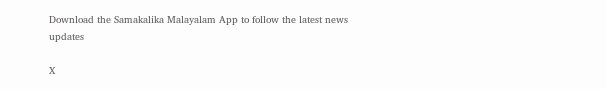Download the Samakalika Malayalam App to follow the latest news updates

X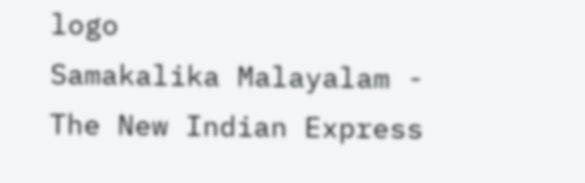logo
Samakalika Malayalam - The New Indian Express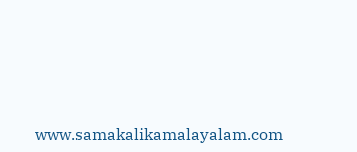www.samakalikamalayalam.com